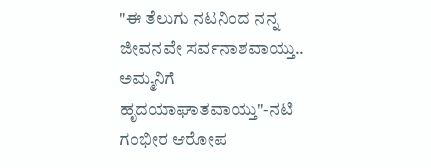"ಈ ತೆಲುಗು ನಟನಿಂದ ನನ್ನ ಜೀವನವೇ ಸರ್ವನಾಶವಾಯ್ತು.. ಅಮ್ಮನಿಗೆ ಹೃದಯಾಘಾತವಾಯ್ತು"-ನಟಿ ಗಂಭೀರ ಆರೋಪ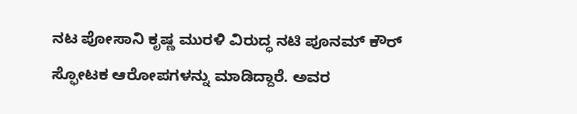ನಟ ಪೋಸಾನಿ ಕೃಷ್ಣ ಮುರಳಿ ವಿರುದ್ಧ ನಟಿ ಪೂನಮ್ ಕೌರ್ ಸ್ಫೋಟಕ ಆರೋಪಗಳನ್ನು ಮಾಡಿದ್ದಾರೆ. ಅವರ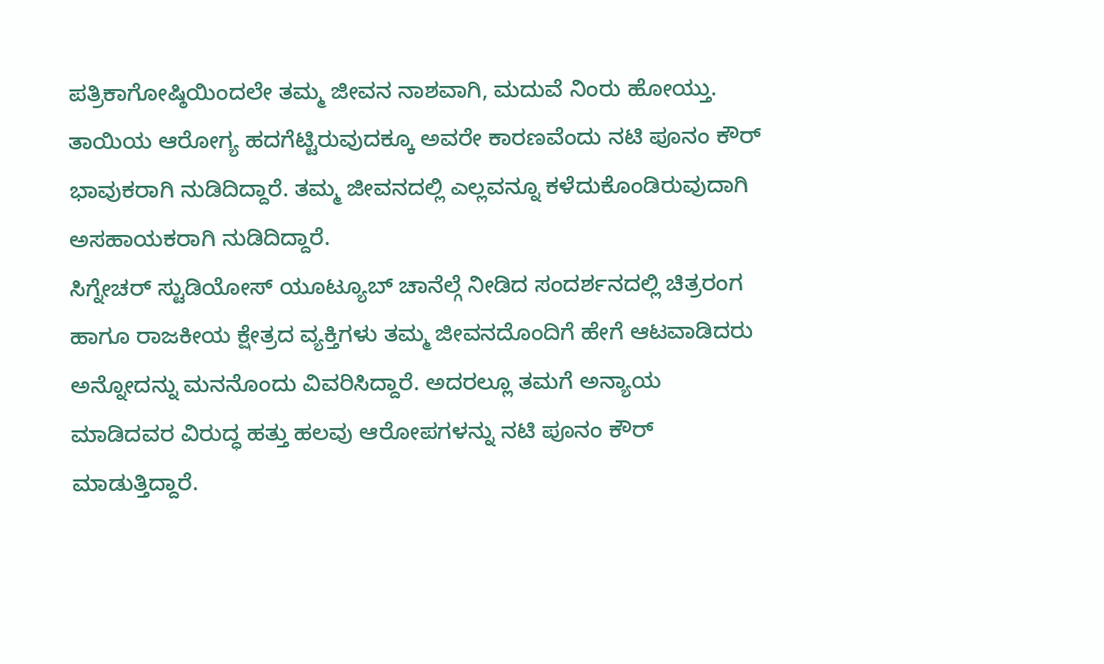ಪತ್ರಿಕಾಗೋಷ್ಠಿಯಿಂದಲೇ ತಮ್ಮ ಜೀವನ ನಾಶವಾಗಿ, ಮದುವೆ ನಿಂರು ಹೋಯ್ತು. ತಾಯಿಯ ಆರೋಗ್ಯ ಹದಗೆಟ್ಟಿರುವುದಕ್ಕೂ ಅವರೇ ಕಾರಣವೆಂದು ನಟಿ ಪೂನಂ ಕೌರ್ ಭಾವುಕರಾಗಿ ನುಡಿದಿದ್ದಾರೆ. ತಮ್ಮ ಜೀವನದಲ್ಲಿ ಎಲ್ಲವನ್ನೂ ಕಳೆದುಕೊಂಡಿರುವುದಾಗಿ ಅಸಹಾಯಕರಾಗಿ ನುಡಿದಿದ್ದಾರೆ.
ಸಿಗ್ನೇಚರ್ ಸ್ಟುಡಿಯೋಸ್ ಯೂಟ್ಯೂಬ್ ಚಾನೆಲ್ಗೆ ನೀಡಿದ ಸಂದರ್ಶನದಲ್ಲಿ ಚಿತ್ರರಂಗ ಹಾಗೂ ರಾಜಕೀಯ ಕ್ಷೇತ್ರದ ವ್ಯಕ್ತಿಗಳು ತಮ್ಮ ಜೀವನದೊಂದಿಗೆ ಹೇಗೆ ಆಟವಾಡಿದರು ಅನ್ನೋದನ್ನು ಮನನೊಂದು ವಿವರಿಸಿದ್ದಾರೆ. ಅದರಲ್ಲೂ ತಮಗೆ ಅನ್ಯಾಯ ಮಾಡಿದವರ ವಿರುದ್ಧ ಹತ್ತು ಹಲವು ಆರೋಪಗಳನ್ನು ನಟಿ ಪೂನಂ ಕೌರ್ ಮಾಡುತ್ತಿದ್ದಾರೆ.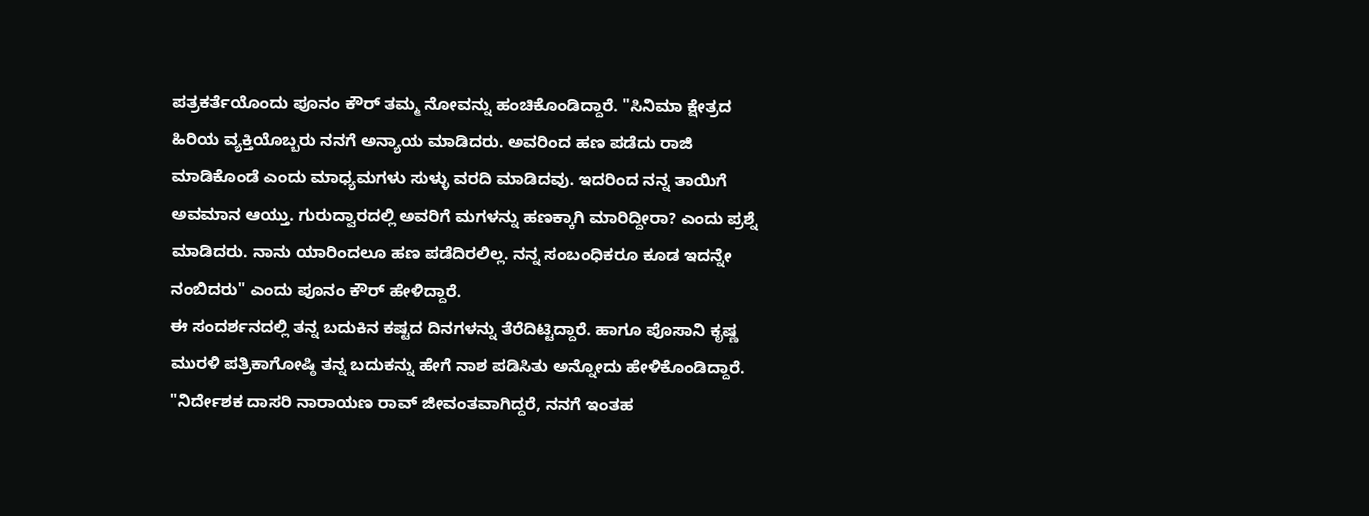ಪತ್ರಕರ್ತೆಯೊಂದು ಪೂನಂ ಕೌರ್ ತಮ್ಮ ನೋವನ್ನು ಹಂಚಿಕೊಂಡಿದ್ದಾರೆ. "ಸಿನಿಮಾ ಕ್ಷೇತ್ರದ ಹಿರಿಯ ವ್ಯಕ್ತಿಯೊಬ್ಬರು ನನಗೆ ಅನ್ಯಾಯ ಮಾಡಿದರು. ಅವರಿಂದ ಹಣ ಪಡೆದು ರಾಜಿ ಮಾಡಿಕೊಂಡೆ ಎಂದು ಮಾಧ್ಯಮಗಳು ಸುಳ್ಳು ವರದಿ ಮಾಡಿದವು. ಇದರಿಂದ ನನ್ನ ತಾಯಿಗೆ ಅವಮಾನ ಆಯ್ತು. ಗುರುದ್ವಾರದಲ್ಲಿ ಅವರಿಗೆ ಮಗಳನ್ನು ಹಣಕ್ಕಾಗಿ ಮಾರಿದ್ದೀರಾ? ಎಂದು ಪ್ರಶ್ನೆ ಮಾಡಿದರು. ನಾನು ಯಾರಿಂದಲೂ ಹಣ ಪಡೆದಿರಲಿಲ್ಲ. ನನ್ನ ಸಂಬಂಧಿಕರೂ ಕೂಡ ಇದನ್ನೇ ನಂಬಿದರು" ಎಂದು ಪೂನಂ ಕೌರ್ ಹೇಳಿದ್ದಾರೆ.
ಈ ಸಂದರ್ಶನದಲ್ಲಿ ತನ್ನ ಬದುಕಿನ ಕಷ್ಟದ ದಿನಗಳನ್ನು ತೆರೆದಿಟ್ಟಿದ್ದಾರೆ. ಹಾಗೂ ಪೊಸಾನಿ ಕೃಷ್ಣ ಮುರಳಿ ಪತ್ರಿಕಾಗೋಷ್ಠಿ ತನ್ನ ಬದುಕನ್ನು ಹೇಗೆ ನಾಶ ಪಡಿಸಿತು ಅನ್ನೋದು ಹೇಳಿಕೊಂಡಿದ್ದಾರೆ. "ನಿರ್ದೇಶಕ ದಾಸರಿ ನಾರಾಯಣ ರಾವ್ ಜೀವಂತವಾಗಿದ್ದರೆ, ನನಗೆ ಇಂತಹ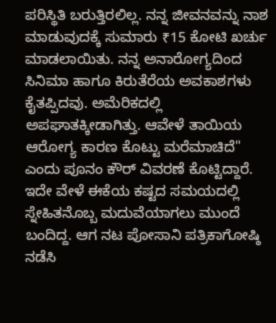ಪರಿಸ್ಥಿತಿ ಬರುತ್ತಿರಲಿಲ್ಲ. ನನ್ನ ಜೀವನವನ್ನು ನಾಶ ಮಾಡುವುದಕ್ಕೆ ಸುಮಾರು ₹15 ಕೋಟಿ ಖರ್ಚು ಮಾಡಲಾಯಿತು. ನನ್ನ ಅನಾರೋಗ್ಯದಿಂದ ಸಿನಿಮಾ ಹಾಗೂ ಕಿರುತೆರೆಯ ಅವಕಾಶಗಳು ಕೈತಪ್ಪಿದವು. ಅಮೆರಿಕದಲ್ಲಿ ಅಪಘಾತಕ್ಕೀಡಾಗಿತ್ತು. ಆವೇಳೆ ತಾಯಿಯ ಆರೋಗ್ಯ ಕಾರಣ ಕೊಟ್ಟು ಮರೆಮಾಚಿದೆ" ಎಂದು ಪೂನಂ ಕೌರ್ ವಿವರಣೆ ಕೊಟ್ಟಿದ್ದಾರೆ.
ಇದೇ ವೇಳೆ ಈಕೆಯ ಕಷ್ಟದ ಸಮಯದಲ್ಲಿ ಸ್ನೇಹಿತನೊಬ್ಬ ಮದುವೆಯಾಗಲು ಮುಂದೆ ಬಂದಿದ್ದ. ಆಗ ನಟ ಪೋಸಾನಿ ಪತ್ರಿಕಾಗೋಷ್ಠಿ ನಡೆಸಿ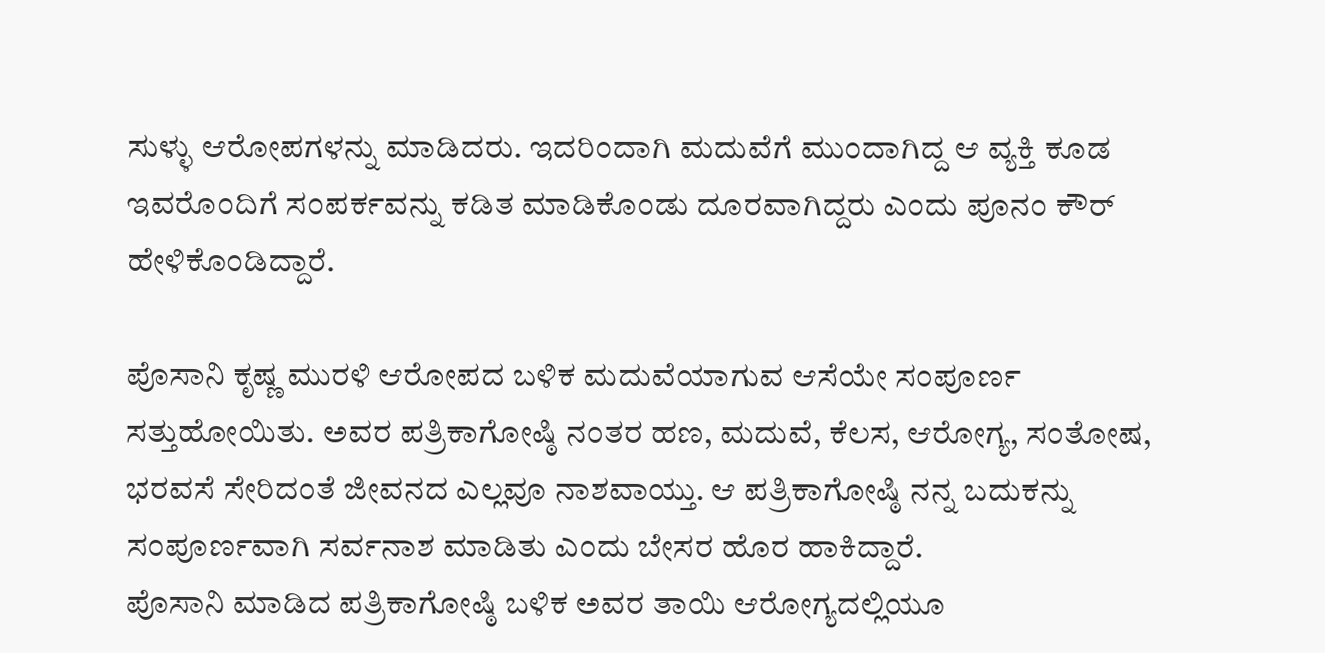ಸುಳ್ಳು ಆರೋಪಗಳನ್ನು ಮಾಡಿದರು. ಇದರಿಂದಾಗಿ ಮದುವೆಗೆ ಮುಂದಾಗಿದ್ದ ಆ ವ್ಯಕ್ತಿ ಕೂಡ ಇವರೊಂದಿಗೆ ಸಂಪರ್ಕವನ್ನು ಕಡಿತ ಮಾಡಿಕೊಂಡು ದೂರವಾಗಿದ್ದರು ಎಂದು ಪೂನಂ ಕೌರ್ ಹೇಳಿಕೊಂಡಿದ್ದಾರೆ.

ಪೊಸಾನಿ ಕೃಷ್ಣ ಮುರಳಿ ಆರೋಪದ ಬಳಿಕ ಮದುವೆಯಾಗುವ ಆಸೆಯೇ ಸಂಪೂರ್ಣ ಸತ್ತುಹೋಯಿತು. ಅವರ ಪತ್ರಿಕಾಗೋಷ್ಠಿ ನಂತರ ಹಣ, ಮದುವೆ, ಕೆಲಸ, ಆರೋಗ್ಯ, ಸಂತೋಷ, ಭರವಸೆ ಸೇರಿದಂತೆ ಜೀವನದ ಎಲ್ಲವೂ ನಾಶವಾಯ್ತು. ಆ ಪತ್ರಿಕಾಗೋಷ್ಠಿ ನನ್ನ ಬದುಕನ್ನು ಸಂಪೂರ್ಣವಾಗಿ ಸರ್ವನಾಶ ಮಾಡಿತು ಎಂದು ಬೇಸರ ಹೊರ ಹಾಕಿದ್ದಾರೆ.
ಪೊಸಾನಿ ಮಾಡಿದ ಪತ್ರಿಕಾಗೋಷ್ಠಿ ಬಳಿಕ ಅವರ ತಾಯಿ ಆರೋಗ್ಯದಲ್ಲಿಯೂ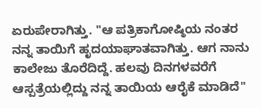ಏರುಪೇರಾಗಿತ್ತು. "ಆ ಪತ್ರಿಕಾಗೋಷ್ಠಿಯ ನಂತರ ನನ್ನ ತಾಯಿಗೆ ಹೃದಯಾಘಾತವಾಗಿತ್ತು. ಆಗ ನಾನು ಕಾಲೇಜು ತೊರೆದಿದ್ದೆ. ಹಲವು ದಿನಗಳವರೆಗೆ ಆಸ್ಪತ್ರೆಯಲ್ಲಿದ್ದು ನನ್ನ ತಾಯಿಯ ಆರೈಕೆ ಮಾಡಿದೆ"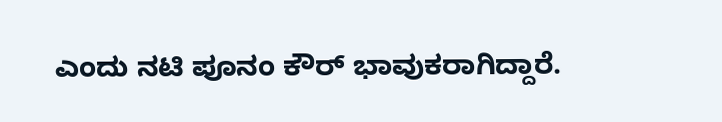ಎಂದು ನಟಿ ಪೂನಂ ಕೌರ್ ಭಾವುಕರಾಗಿದ್ದಾರೆ.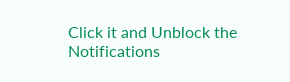Click it and Unblock the Notifications